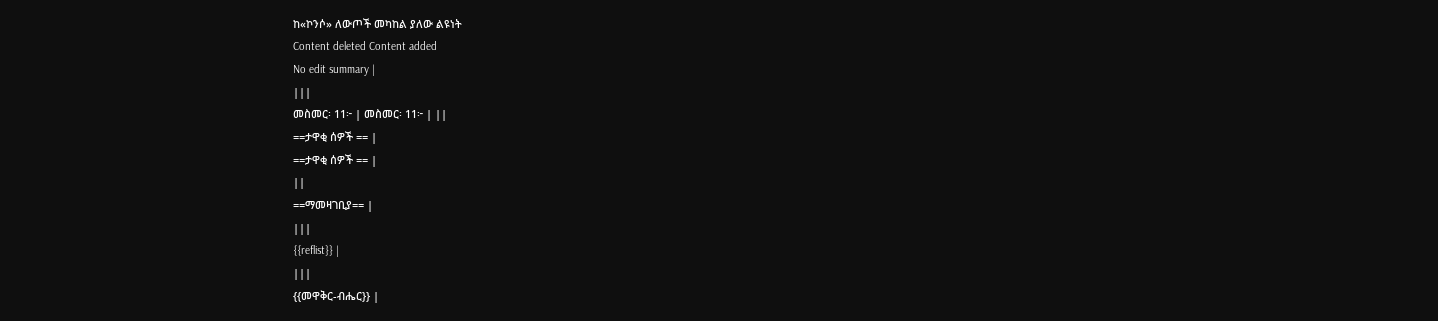ከ«ኮንሶ» ለውጦች መካከል ያለው ልዩነት
Content deleted Content added
No edit summary |
|||
መስመር፡ 11፦ | መስመር፡ 11፦ | ||
==ታዋቂ ሰዎች == |
==ታዋቂ ሰዎች == |
||
==ማመዛገቢያ== |
|||
{{reflist}} |
|||
{{መዋቅር-ብሔር}} |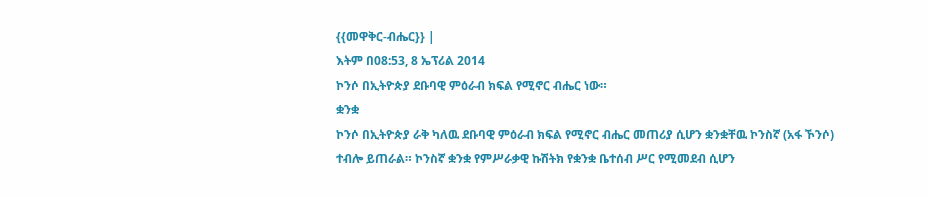{{መዋቅር-ብሔር}} |
እትም በ08:53, 8 ኤፕሪል 2014
ኮንሶ በኢትዮጵያ ደቡባዊ ምዕራብ ክፍል የሚኖር ብሔር ነው።
ቋንቋ
ኮንሶ በኢትዮጵያ ራቅ ካለዉ ደቡባዊ ምዕራብ ክፍል የሚኖር ብሔር መጠሪያ ሲሆን ቋንቋቸዉ ኮንስኛ (አፋ ኾንሶ) ተብሎ ይጠራል። ኮንስኛ ቋንቋ የምሥራቃዊ ኩሽትክ የቋንቋ ቤተሰብ ሥር የሚመደብ ሲሆን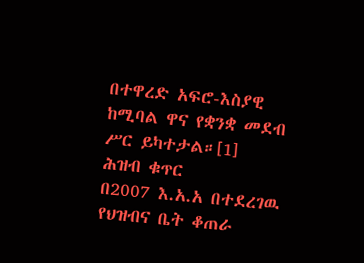በተዋረድ አፍሮ-እስያዊ ከሚባል ዋና የቋንቋ መደብ ሥር ይካተታል።[1]
ሕዝብ ቁጥር
በ2007 እ.አ.አ በተደረገዉ የህዝብና ቤት ቆጠራ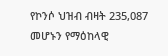የኮንሶ ህዝብ ብዛት 235,087 መሆኑን የማዕከላዊ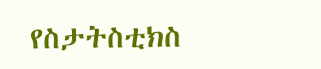የስታትስቲክስ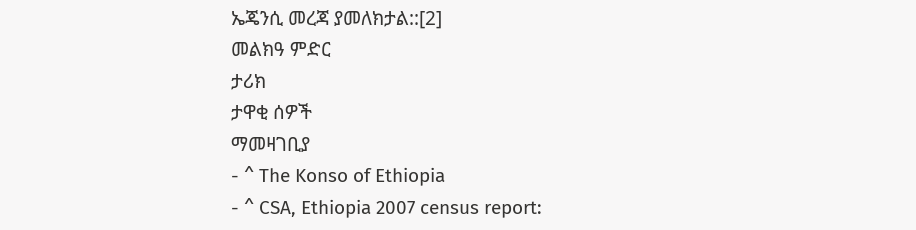ኤጄንሲ መረጃ ያመለክታል::[2]
መልክዓ ምድር
ታሪክ
ታዋቂ ሰዎች
ማመዛገቢያ
- ^ The Konso of Ethiopia
- ^ CSA, Ethiopia 2007 census report: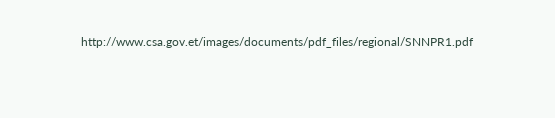http://www.csa.gov.et/images/documents/pdf_files/regional/SNNPR1.pdf